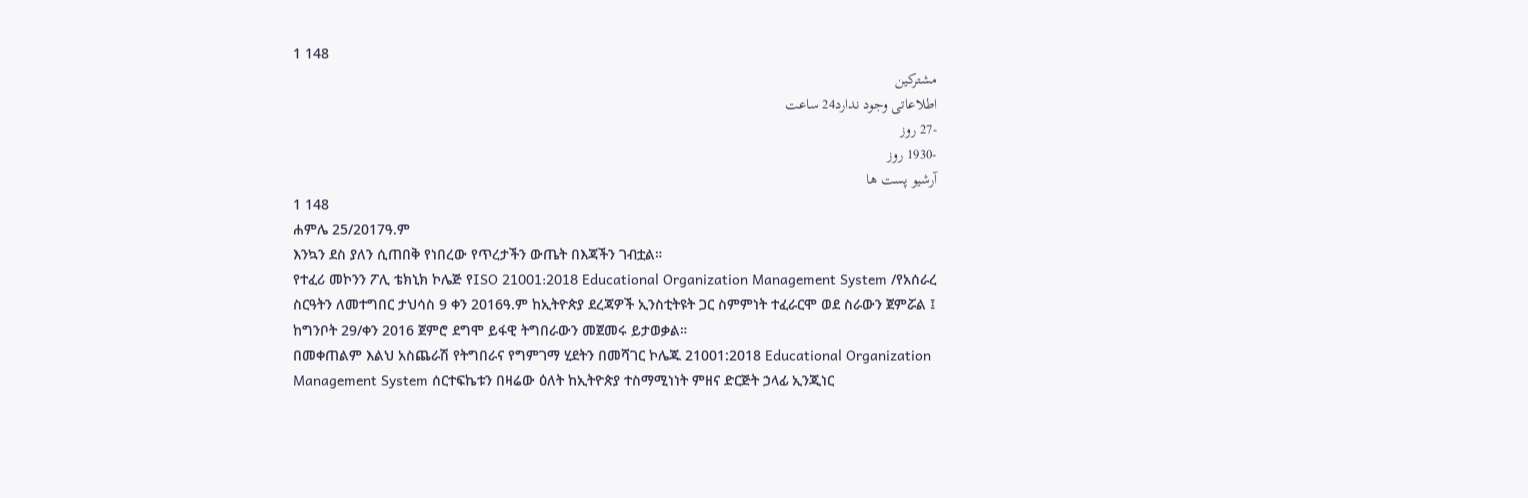1 148
مشترکین
اطلاعاتی وجود ندارد24 ساعت
-27 روز
-1930 روز
آرشیو پست ها
1 148
ሐምሌ 25/2017ዓ.ም
እንኳን ደስ ያለን ሲጠበቅ የነበረው የጥረታችን ውጤት በእጃችን ገብቷል።
የተፈሪ መኮንን ፖሊ ቴክኒክ ኮሌጅ የISO 21001:2018 Educational Organization Management System /የአሰራረ ስርዓትን ለመተግበር ታህሳስ 9 ቀን 2016ዓ.ም ከኢትዮጵያ ደረጃዎች ኢንስቲትዩት ጋር ስምምነት ተፈራርሞ ወደ ስራውን ጀምሯል ፤ ከግንቦት 29/ቀን 2016 ጀምሮ ደግሞ ይፋዊ ትግበራውን መጀመሩ ይታወቃል።
በመቀጠልም እልህ አስጨራሽ የትግበራና የግምገማ ሂደትን በመሻገር ኮሌጁ 21001:2018 Educational Organization Management System ሰርተፍኬቱን በዛሬው ዕለት ከኢትዮጵያ ተስማሚነነት ምዘና ድርጅት ኃላፊ ኢንጂነር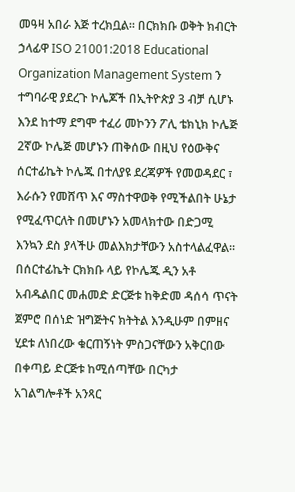መዓዛ አበራ እጅ ተረክቧል። በርክክቡ ወቅት ክብርት ኃላፊዋ ISO 21001:2018 Educational Organization Management System ን ተግባራዊ ያደረጉ ኮሌጆች በኢትዮጵያ 3 ብቻ ሲሆኑ እንደ ከተማ ደግሞ ተፈሪ መኮንን ፖሊ ቴክኒክ ኮሌጅ 2ኛው ኮሌጅ መሆኑን ጠቅሰው በዚህ የዕውቅና ሰርተፊኬት ኮሌጁ በተለያዩ ደረጃዎች የመወዳደር ፣ እራሱን የመሸጥ እና ማስተዋወቅ የሚችልበት ሁኔታ የሚፈጥርለት በመሆኑን አመላክተው በድጋሚ እንኳን ደስ ያላችሁ መልእክታቸውን አስተላልፈዋል።
በሰርተፊኬት ርክክቡ ላይ የኮሌጁ ዲን አቶ አብዱልበር መሐመድ ድርጅቱ ከቅድመ ዳሰሳ ጥናት ጀምሮ በሰነድ ዝግጅትና ክትትል እንዲሁም በምዘና ሂደቱ ለነበረው ቁርጠኝነት ምስጋናቸውን አቅርበው በቀጣይ ድርጅቱ ከሚሰጣቸው በርካታ አገልግሎቶች አንጻር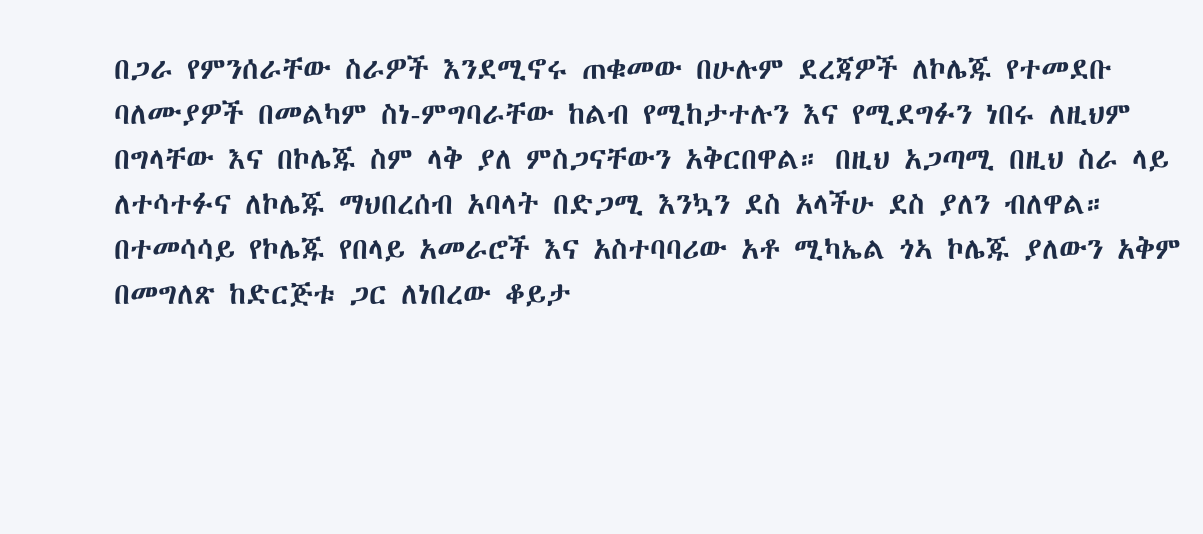በጋራ የምንሰራቸው ስራዎች እንደሚኖሩ ጠቁመው በሁሉም ደረጃዎች ለኮሌጁ የተመደቡ ባለሙያዎች በመልካም ስነ-ምግባራቸው ከልብ የሚከታተሉን እና የሚደግፉን ነበሩ ለዚህም በግላቸው እና በኮሌጁ ስም ላቅ ያለ ምስጋናቸውን አቅርበዋል። በዚህ አጋጣሚ በዚህ ስራ ላይ ለተሳተፉና ለኮሌጁ ማህበረሰብ አባላት በድጋሚ እንኳን ደስ አላችሁ ደስ ያለን ብለዋል።
በተመሳሳይ የኮሌጁ የበላይ አመራሮች እና አስተባባሪው አቶ ሚካኤል ጎኣ ኮሌጁ ያለውን አቅም በመግለጽ ከድርጅቱ ጋር ለነበረው ቆይታ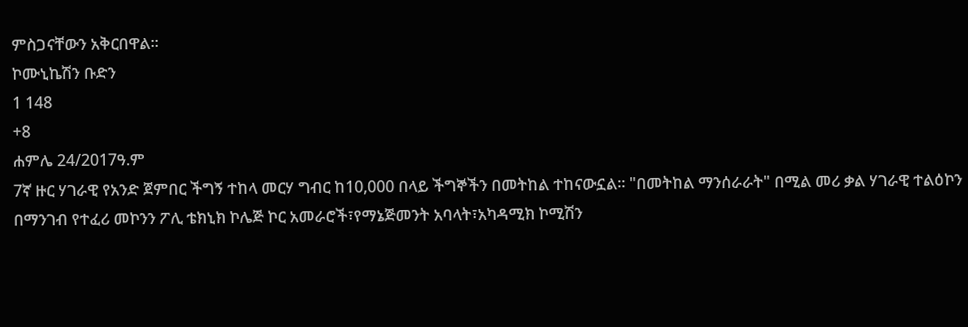ምስጋናቸውን አቅርበዋል።
ኮሙኒኬሽን ቡድን
1 148
+8
ሐምሌ 24/2017ዓ.ም
7ኛ ዙር ሃገራዊ የአንድ ጀምበር ችግኝ ተከላ መርሃ ግብር ከ10,000 በላይ ችግኞችን በመትከል ተከናውኗል። "በመትከል ማንሰራራት" በሚል መሪ ቃል ሃገራዊ ተልዕኮን በማንገብ የተፈሪ መኮንን ፖሊ ቴክኒክ ኮሌጅ ኮር አመራሮች፣የማኔጅመንት አባላት፣አካዳሚክ ኮሚሽን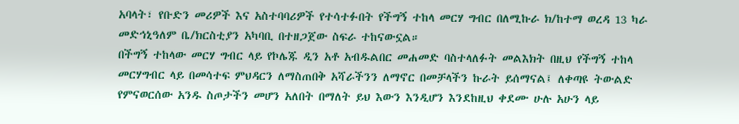አባላት፣ የቡድን መሪዎች እና አስተባባሪዎች የተሳተፉበት የችግኝ ተከላ መርሃ ግብር በለሚኩራ ክ/ከተማ ወረዳ 13 ካራ መድኅኒዓለም ቤ/ክርስቲያን አካባቢ በተዘጋጀው ስፍራ ተከናውኗል።
በችግኝ ተከላው መርሃ ግብር ላይ የኮሌጁ ዲን አቶ አብዱልበር መሐመድ ባስተላለፉት መልእክት በዚህ የችግኝ ተከላ መርሃግብር ላይ በመሳተፍ ምህዳርን ለማስጠበቅ አሻራችንን ለማኖር በመቻላችን ኩራት ይሰማናል፤ ለቀጣዩ ትውልድ የምናወርሰው አንዱ ስጦታችን መሆን አለበት በማለት ይህ እውን እንዲሆን እንደከዚህ ቀደሙ ሁሉ አሁን ላይ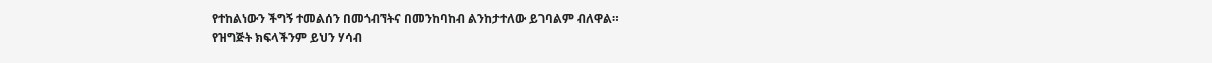የተከልነውን ችግኝ ተመልሰን በመጎብኘትና በመንከባከብ ልንከታተለው ይገባልም ብለዋል።
የዝግጅት ክፍላችንም ይህን ሃሳብ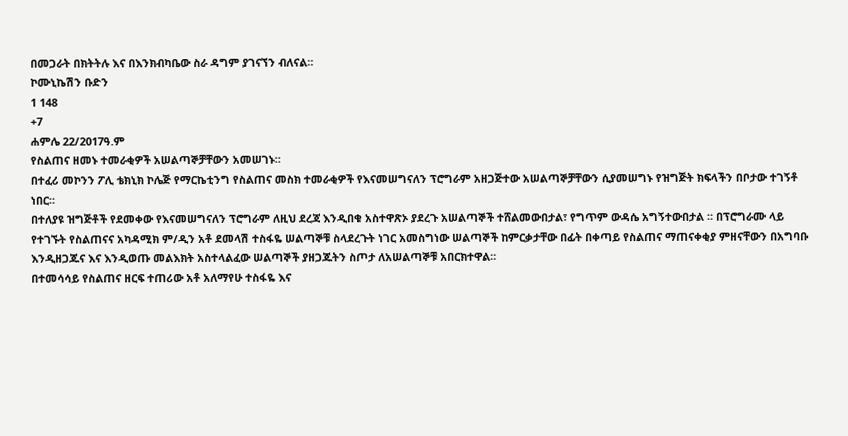በመጋራት በክትትሉ እና በእንክብካቤው ስራ ዳግም ያገናኘን ብለናል።
ኮሙኒኬሽን ቡድን
1 148
+7
ሐምሌ 22/2017ዓ.ም
የስልጠና ዘመኑ ተመራቂዎች አሠልጣኞቻቸውን አመሠገኑ።
በተፈሪ መኮንን ፖሊ ቴክኒክ ኮሌጅ የማርኬቲንግ የስልጠና መስክ ተመራቂዎች የእናመሠግናለን ፕሮግራም አዘጋጅተው አሠልጣኞቻቸውን ሲያመሠግኑ የዝግጅት ክፍላችን በቦታው ተገኝቶ ነበር።
በተለያዩ ዝግጅቶች የደመቀው የእናመሠግናለን ፕሮግራም ለዚህ ደረጃ እንዲበቁ አስተዋጽኦ ያደረጉ አሠልጣኞች ተሸልመውበታል፣ የግጥም ውዳሴ አግኝተውበታል ። በፕሮግራሙ ላይ የተገኙት የስልጠናና አካዳሚክ ም/ዲን አቶ ደመላሽ ተስፋዬ ሠልጣኞቹ ስላደረጉት ነገር አመስግነው ሠልጣኞች ከምርቃታቸው በፊት በቀጣይ የስልጠና ማጠናቀቂያ ምዘናቸውን በአግባቡ እንዲዘጋጁና እና እንዲወጡ መልእክት አስተላልፈው ሠልጣኞች ያዘጋጁትን ስጦታ ለአሠልጣኞቹ አበርክተዋል።
በተመሳሳይ የስልጠና ዘርፍ ተጠሪው አቶ አለማየሁ ተስፋዬ እና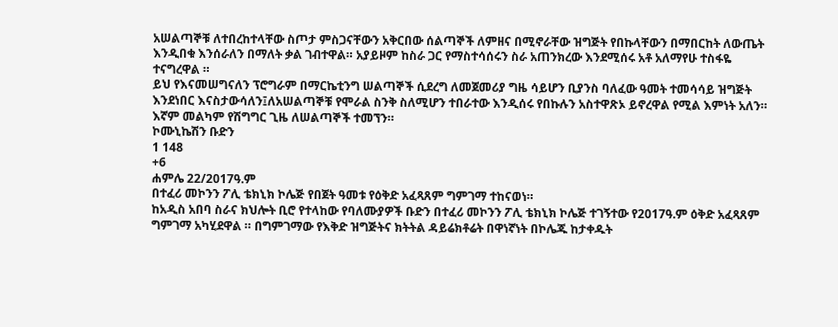አሠልጣኞቹ ለተበረከተላቸው ስጦታ ምስጋናቸውን አቅርበው ሰልጣኞች ለምዘና በሚኖራቸው ዝግጅት የበኩላቸውን በማበርከት ለውጤት እንዲበቁ እንሰራለን በማለት ቃል ገብተዋል። አያይዞም ከስራ ጋር የማስተሳሰሩን ስራ አጠንክረው እንደሚሰሩ አቶ አለማየሁ ተስፋዬ ተናግረዋል ።
ይህ የእናመሠግናለን ፕሮግራም በማርኬቲንግ ሠልጣኞች ሲደረግ ለመጀመሪያ ግዜ ሳይሆን ቢያንስ ባለፈው ዓመት ተመሳሳይ ዝግጅት እንደነበር እናስታውሳለን፤ለአሠልጣኞቹ የሞራል ስንቅ ስለሚሆን ተበራተው እንዲሰሩ የበኩሉን አስተዋጽኦ ይኖረዋል የሚል እምነት አለን።
እኛም መልካም የሽግግር ጊዜ ለሠልጣኞች ተመኘን።
ኮሙኒኬሽን ቡድን
1 148
+6
ሐምሌ 22/2017ዓ.ም
በተፈሪ መኮንን ፖሊ ቴክኒክ ኮሌጅ የበጀት ዓመቱ የዕቅድ አፈጻጸም ግምገማ ተከናወነ።
ከአዲስ አበባ ስራና ክህሎት ቢሮ የተላከው የባለሙያዎች ቡድን በተፈሪ መኮንን ፖሊ ቴክኒክ ኮሌጅ ተገኝተው የ2017ዓ.ም ዕቅድ አፈጻጸም ግምገማ አካሂደዋል ። በግምገማው የእቅድ ዝግጅትና ክትትል ዳይሬክቶሬት በዋነኛነት በኮሌጁ ከታቀዱት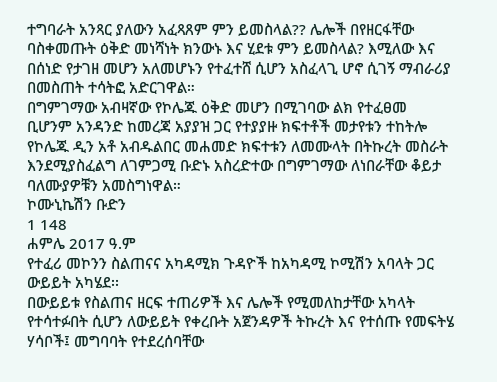ተግባራት አንጻር ያለውን አፈጻጸም ምን ይመስላል?? ሌሎች በየዘርፋቸው ባስቀመጡት ዕቅድ መነሻነት ክንውኑ እና ሂደቱ ምን ይመስላል? እሚለው እና በሰነድ የታገዘ መሆን አለመሆኑን የተፈተሸ ሲሆን አስፈላጊ ሆኖ ሲገኝ ማብራሪያ በመስጠት ተሳትፎ አድርገዋል።
በግምገማው አብዛኛው የኮሌጁ ዕቅድ መሆን በሚገባው ልክ የተፈፀመ ቢሆንም አንዳንድ ከመረጃ አያያዝ ጋር የተያያዙ ክፍተቶች መታየቱን ተከትሎ የኮሌጁ ዲን አቶ አብዱልበር መሐመድ ክፍተቱን ለመሙላት በትኩረት መስራት እንደሚያስፈልግ ለገምጋሚ ቡድኑ አስረድተው በግምገማው ለነበራቸው ቆይታ ባለሙያዎቹን አመስግነዋል።
ኮሙኒኬሽን ቡድን
1 148
ሐምሌ 2017 ዓ.ም
የተፈሪ መኮንን ስልጠናና አካዳሚክ ጉዳዮች ከአካዳሚ ኮሚሽን አባላት ጋር ውይይት አካሄደ፡፡
በውይይቱ የስልጠና ዘርፍ ተጠሪዎች እና ሌሎች የሚመለከታቸው አካላት የተሳተፉበት ሲሆን ለውይይት የቀረቡት አጀንዳዎች ትኩረት እና የተሰጡ የመፍትሄ ሃሳቦች፤ መግባባት የተደረሰባቸው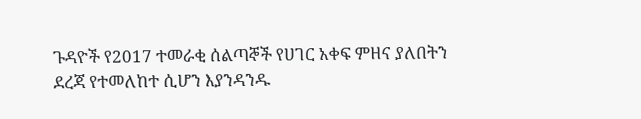ጉዳዮች የ2017 ተመራቂ ሰልጣኞች የሀገር አቀፍ ምዘና ያለበትን ደረጃ የተመለከተ ሲሆን እያንዳንዱ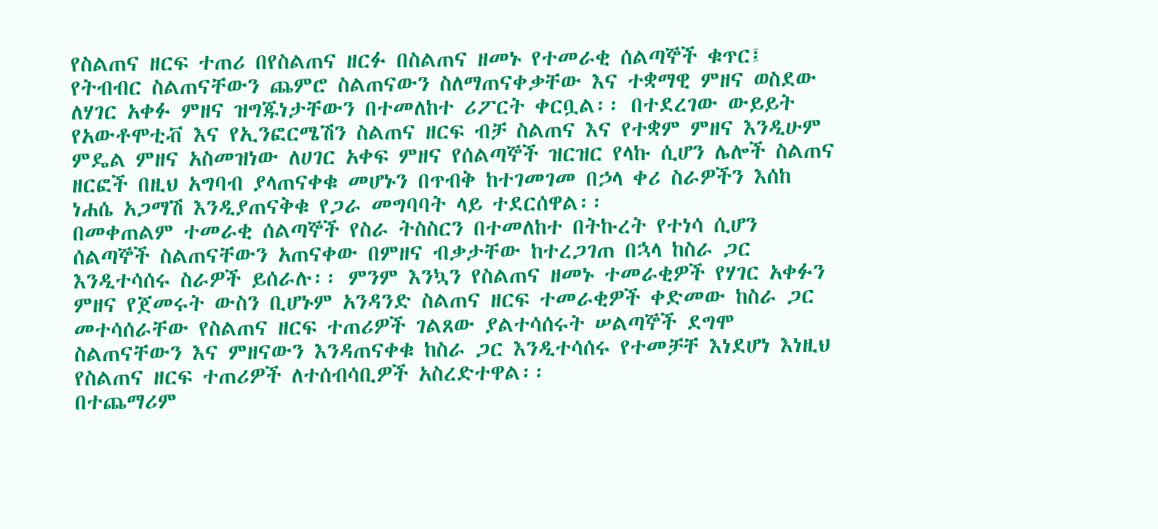የስልጠና ዘርፍ ተጠሪ በየስልጠና ዘርፉ በስልጠና ዘመኑ የተመራቂ ሰልጣኞች ቁጥር፤ የትብብር ስልጠናቸውን ጨምሮ ስልጠናውን ስለማጠናቀቃቸው እና ተቋማዊ ምዘና ወስደው ለሃገር አቀፉ ምዘና ዝግጁነታቸውን በተመለከተ ሪፖርት ቀርቧል፡፡ በተደረገው ውይይት የአውቶሞቲቭ እና የኢንፎርሜሽን ስልጠና ዘርፍ ብቻ ስልጠና እና የተቋም ምዘና እንዲሁም ምዴል ምዘና አስመዝነው ለሀገር አቀፍ ምዘና የሰልጣኞች ዝርዝር የላኩ ሲሆን ሌሎች ስልጠና ዘርፎች በዚህ አግባብ ያላጠናቀቁ መሆኑን በጥብቅ ከተገመገመ በኃላ ቀሪ ስራዎችን እሰከ ነሐሴ አጋማሽ እንዲያጠናቅቁ የጋራ መግባባት ላይ ተደርሰዋል፡፡
በመቀጠልም ተመራቂ ሰልጣኞች የስራ ትስስርን በተመለከተ በትኩረት የተነሳ ሲሆን ሰልጣኞች ስልጠናቸውን አጠናቀው በምዘና ብቃታቸው ከተረጋገጠ በኋላ ከስራ ጋር እንዲተሳሰሩ ስራዎች ይሰራሉ፡፡ ምንም እንኳን የስልጠና ዘመኑ ተመራቂዎች የሃገር አቀፉን ምዘና የጀመሩት ውስን ቢሆኑም አንዳንድ ስልጠና ዘርፍ ተመራቂዎች ቀድመው ከስራ ጋር መተሳሰራቸው የስልጠና ዘርፍ ተጠሪዎች ገልጸው ያልተሳሰሩት ሠልጣኞች ደግሞ ስልጠናቸውን እና ምዘናውን እንዳጠናቀቁ ከስራ ጋር እንዲተሳሰሩ የተመቻቸ እነደሆነ እነዚህ የስልጠና ዘርፍ ተጠሪዎች ለተሰብሳቢዎች አስረድተዋል፡፡
በተጨማሪም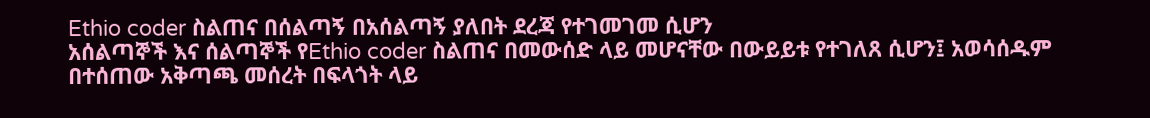Ethio coder ስልጠና በሰልጣኝ በአሰልጣኝ ያለበት ደረጃ የተገመገመ ሲሆን
አሰልጣኞች እና ሰልጣኞች የEthio coder ስልጠና በመውሰድ ላይ መሆናቸው በውይይቱ የተገለጸ ሲሆን፤ አወሳሰዱም በተሰጠው አቅጣጫ መሰረት በፍላጎት ላይ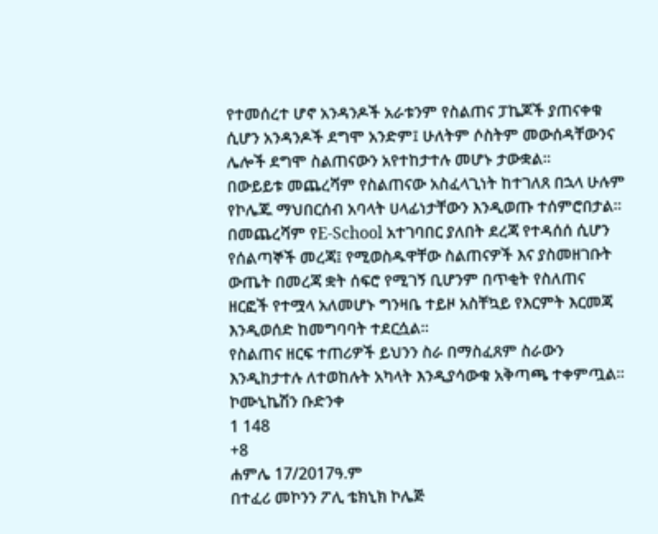የተመሰረተ ሆኖ አንዳንዶች አራቱንም የስልጠና ፓኬጆች ያጠናቀቁ ሲሆን አንዳንዶች ደግሞ አንድም፤ ሁለትም ሶስትም መውሰዳቸውንና ሌሎች ደግሞ ስልጠናውን አየተከታተሉ መሆኑ ታውቋል፡፡
በውይይቱ መጨረሻም የስልጠናው አስፈላጊነት ከተገለጸ በኋላ ሁሉም የኮሌጁ ማህበርሰብ አባላት ሀላፊነታቸውን እንዲወጡ ተሰምሮበታል፡፡
በመጨረሻም የE-School አተገባበር ያለበት ደረጃ የተዳሰሰ ሲሆን የሰልጣኞች መረጃ፤ የሚወስዱዋቸው ስልጠናዎች እና ያስመዘገቡት ውጤት በመረጃ ቋት ሰፍሮ የሚገኝ ቢሆንም በጥቂት የስለጠና ዘርፎች የተሟላ አለመሆኑ ግንዛቤ ተይዞ አስቸኳይ የእርምት እርመጃ እንዲወሰድ ከመግባባት ተደርሷል፡፡
የስልጠና ዘርፍ ተጠሪዎች ይህንን ስራ በማስፈጸም ስራውን እንዲከታተሉ ለተወከሉት አካላት እንዲያሳውቁ አቅጣጫ ተቀምጧል፡፡
ኮሙኒኬሽን ቡድንቀ
1 148
+8
ሐምሌ 17/2017ዓ.ም
በተፈሪ መኮንን ፖሊ ቴክኒክ ኮሌጅ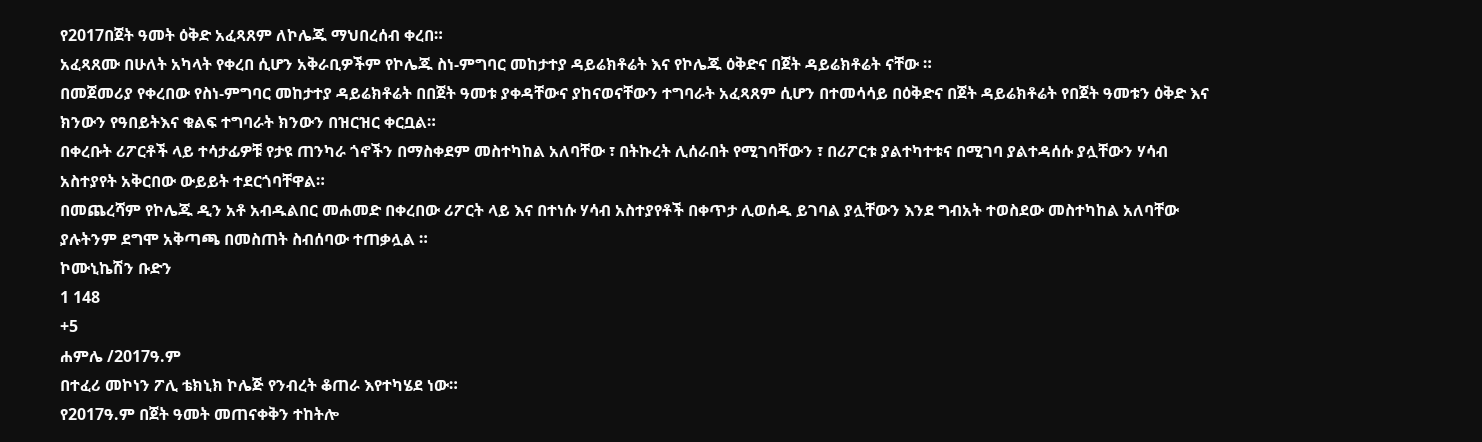የ2017በጀት ዓመት ዕቅድ አፈጻጸም ለኮሌጁ ማህበረሰብ ቀረበ።
አፈጻጸሙ በሁለት አካላት የቀረበ ሲሆን አቅራቢዎችም የኮሌጁ ስነ-ምግባር መከታተያ ዳይሬክቶሬት እና የኮሌጁ ዕቅድና በጀት ዳይሬክቶሬት ናቸው ።
በመጀመሪያ የቀረበው የስነ-ምግባር መከታተያ ዳይሬክቶሬት በበጀት ዓመቱ ያቀዳቸውና ያከናወናቸውን ተግባራት አፈጻጸም ሲሆን በተመሳሳይ በዕቅድና በጀት ዳይሬክቶሬት የበጀት ዓመቱን ዕቅድ እና ክንውን የዓበይትእና ቁልፍ ተግባራት ክንውን በዝርዝር ቀርቧል።
በቀረቡት ሪፖርቶች ላይ ተሳታፊዎቹ የታዩ ጠንካራ ጎኖችን በማስቀደም መስተካከል አለባቸው ፣ በትኩረት ሊሰራበት የሚገባቸውን ፣ በሪፖርቱ ያልተካተቱና በሚገባ ያልተዳሰሱ ያሏቸውን ሃሳብ አስተያየት አቅርበው ውይይት ተደርጎባቸዋል።
በመጨረሻም የኮሌጁ ዲን አቶ አብዱልበር መሐመድ በቀረበው ሪፖርት ላይ እና በተነሱ ሃሳብ አስተያየቶች በቀጥታ ሊወሰዱ ይገባል ያሏቸውን እንደ ግብአት ተወስደው መስተካከል አለባቸው ያሉትንም ደግሞ አቅጣጫ በመስጠት ስብሰባው ተጠቃሏል ።
ኮሙኒኬሽን ቡድን
1 148
+5
ሐምሌ /2017ዓ.ም
በተፈሪ መኮነን ፖሊ ቴክኒክ ኮሌጅ የንብረት ቆጠራ እየተካሄደ ነው።
የ2017ዓ.ም በጀት ዓመት መጠናቀቅን ተከትሎ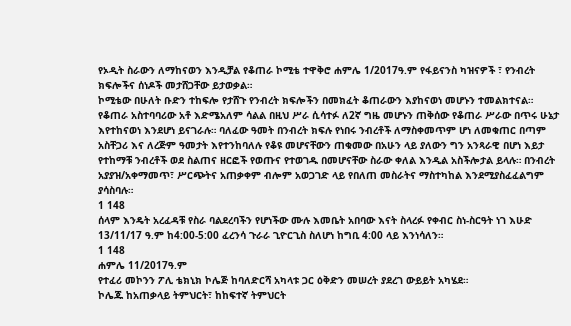የኦዲት ስራውን ለማከናወን እንዲቻል የቆጠራ ኮሚቴ ተዋቅሮ ሐምሌ 1/2017ዓ.ም የፋይናንስ ካዝናዎች ፣ የንብረት ክፍሎችና ሰነዶች መታሸጋቸው ይታወቃል።
ኮሚቴው በሁለት ቡድን ተከፍሎ የታሸጉ የንብረት ክፍሎችን በመክፈት ቆጠራውን እያከናወነ መሆኑን ተመልክተናል።
የቆጠራ አስተባባሪው አቶ እድሜአለም ሳልል በዚህ ሥራ ሲሳተፉ ለ2ኛ ግዜ መሆኑን ጠቅሰው የቆጠራ ሥራው በጥሩ ሁኔታ እየተከናወነ እንደሆነ ይናገራሉ። ባለፈው ዓመት በንብረት ክፍሉ የነበሩ ንብረቶች ለማስቀመጥም ሆነ ለመቁጠር በጣም አስቸጋሪ እና ለረጅም ዓመታት እየተንከባለሉ የቆዩ መሆናቸውን ጠቁመው በአሁን ላይ ያለውን ግን አንጻራዊ በሆነ እይታ የተከማቹ ንብረቶች ወደ ስልጠና ዘርፎች የወጡና የተወገዱ በመሆናቸው ስራው ቀለል እንዲል አስችሎታል ይላሉ። በንብረት አያያዝ/አቀማመጥ፣ ሥርጭትና አጠቃቀም ብሎም አወጋገድ ላይ የበለጠ መስራትና ማስተካከል እንደሚያስፈፈልግም ያሳስባሉ።
1 148
ሰላም እንዴት አረፈዳቹ የስራ ባልደረባችን የሆነችው ሙሉ እመቤት አበባው እናት ስላረፉ የቀብር ስነ-ስርዓት ነገ እሁድ 13/11/17 ዓ.ም ከ4:00-5:00 ፈረንሳ ጉራራ ጊዮርጊስ ስለሆነ ከግቢ 4:00 ላይ እንነሳለን።
1 148
ሐምሌ 11/2017ዓ.ም
የተፈሪ መኮንን ፖሊ ቴክኒክ ኮሌጅ ከባለድርሻ አካላቱ ጋር ዕቅድን መሠረት ያደረገ ውይይት አካሄደ።
ኮሌጁ ከአጠቃላይ ትምህርት፣ ከከፍተኛ ትምህርት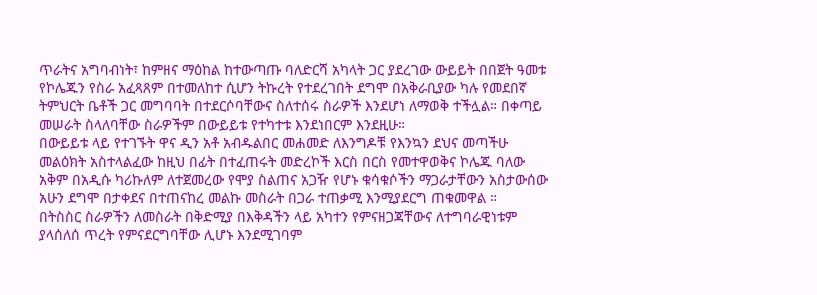ጥራትና አግባብነት፣ ከምዘና ማዕከል ከተውጣጡ ባለድርሻ አካላት ጋር ያደረገው ውይይት በበጀት ዓመቱ የኮሌጁን የስራ አፈጻጸም በተመለከተ ሲሆን ትኩረት የተደረገበት ደግሞ በአቅራቢያው ካሉ የመደበኛ ትምህርት ቤቶች ጋር መግባባት በተደርሶባቸውና ስለተሰሩ ስራዎች እንደሆነ ለማወቅ ተችሏል። በቀጣይ መሠራት ስላለባቸው ስራዎችም በውይይቱ የተካተቱ እንደነበርም እንደዚሁ።
በውይይቱ ላይ የተገኙት ዋና ዲን አቶ አብዱልበር መሐመድ ለእንግዶቹ የእንኳን ደህና መጣችሁ መልዕክት አስተላልፈው ከዚህ በፊት በተፈጠሩት መድረኮች እርስ በርስ የመተዋወቅና ኮሌጁ ባለው አቅም በአዲሱ ካሪኩለም ለተጀመረው የሞያ ስልጠና አጋዥ የሆኑ ቁሳቁሶችን ማጋራታቸውን አስታውሰው አሁን ደግሞ በታቀደና በተጠናከረ መልኩ መስራት በጋራ ተጠቃሚ እንሚያደርግ ጠቁመዋል ።
በትስስር ስራዎችን ለመስራት በቅድሚያ በእቅዳችን ላይ አካተን የምናዘጋጃቸውና ለተግባራዊነቱም ያላሰለሰ ጥረት የምናደርግባቸው ሊሆኑ እንደሚገባም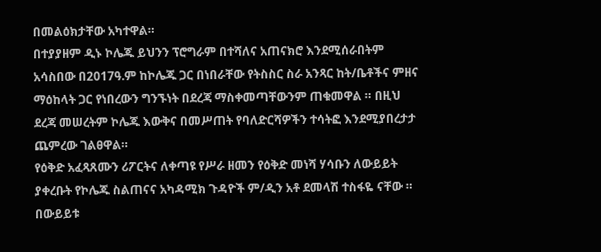በመልዕክታቸው አካተዋል።
በተያያዘም ዲኑ ኮሌጁ ይህንን ፕሮግራም በተሻለና አጠናክሮ እንደሚሰራበትም አሳስበው በ2017ዓ.ም ከኮሌጁ ጋር በነበራቸው የትስስር ስራ አንጻር ከት/ቤቶችና ምዘና ማዕከላት ጋር የነበረውን ግንኙነት በደረጃ ማስቀመጣቸውንም ጠቁመዋል ። በዚህ ደረጃ መሠረትም ኮሌጁ እውቅና በመሥጠት የባለድርሻዎችን ተሳትፎ እንደሚያበረታታ ጨምረው ገልፀዋል።
የዕቅድ አፈጻጸሙን ሪፖርትና ለቀጣዩ የሥራ ዘመን የዕቅድ መነሻ ሃሳቡን ለውይይት ያቀረቡት የኮሌጁ ስልጠናና አካዳሚክ ጉዳዮች ም/ዲን አቶ ደመላሽ ተስፋዬ ናቸው ።
በውይይቱ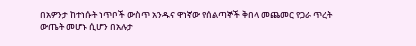በአዎንታ ከተነሱት ነጥቦች ውስጥ አንዱና ዋነኛው የሰልጣኞች ቅበላ መጨመር የጋራ ጥረት ውጤት መሆኑ ሲሆን በአሉታ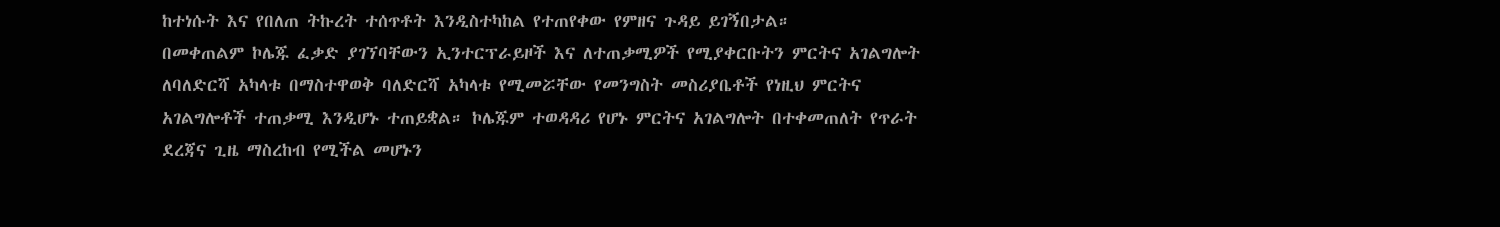ከተነሱት እና የበለጠ ትኩረት ተሰጥቶት እንዲስተካከል የተጠየቀው የምዘና ጉዳይ ይገኝበታል።
በመቀጠልም ኮሌጁ ፈቃድ ያገኘባቸውን ኢንተርፕራይዞች እና ለተጠቃሚዎች የሚያቀርቡትን ምርትና አገልግሎት ለባለድርሻ አካላቱ በማስተዋወቅ ባለድርሻ አካላቱ የሚመሯቸው የመንግስት መስሪያቤቶች የነዚህ ምርትና አገልግሎቶች ተጠቃሚ እንዲሆኑ ተጠይቋል። ኮሌጁም ተወዳዳሪ የሆኑ ምርትና አገልግሎት በተቀመጠለት የጥራት ደረጃና ጊዜ ማስረከብ የሚችል መሆኑን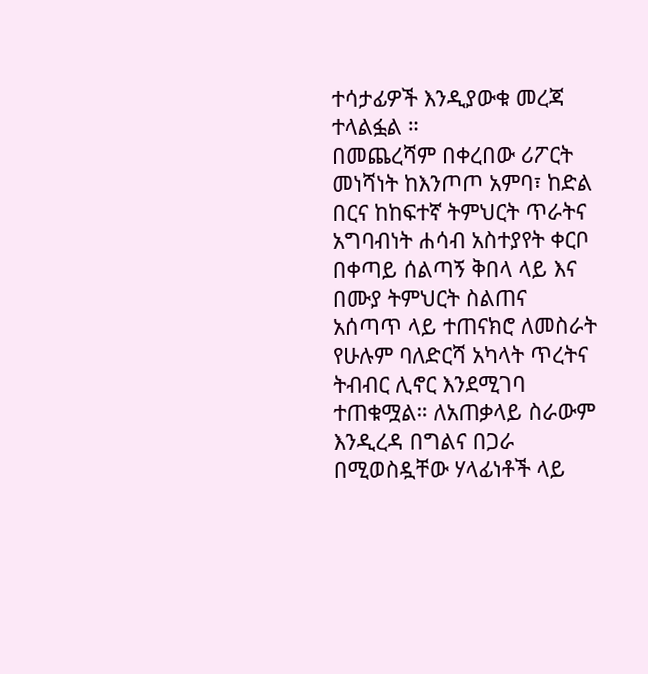ተሳታፊዎች እንዲያውቁ መረጃ ተላልፏል ።
በመጨረሻም በቀረበው ሪፖርት መነሻነት ከእንጦጦ አምባ፣ ከድል በርና ከከፍተኛ ትምህርት ጥራትና አግባብነት ሐሳብ አስተያየት ቀርቦ በቀጣይ ሰልጣኝ ቅበላ ላይ እና በሙያ ትምህርት ስልጠና አሰጣጥ ላይ ተጠናክሮ ለመስራት የሁሉም ባለድርሻ አካላት ጥረትና ትብብር ሊኖር እንደሚገባ ተጠቁሟል። ለአጠቃላይ ስራውም እንዲረዳ በግልና በጋራ በሚወስዷቸው ሃላፊነቶች ላይ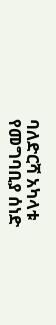ባለድርሻ አካላቱ የመግባቢያ ሰነድ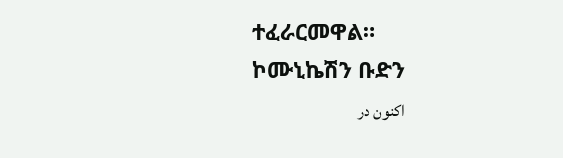ተፈራርመዋል።
ኮሙኒኬሽን ቡድን
اکنون در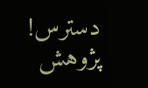دسترس! پژوهش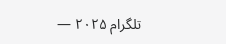تلگرام ۲۰۲۵ —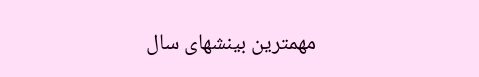مهمترین بینشهای سال